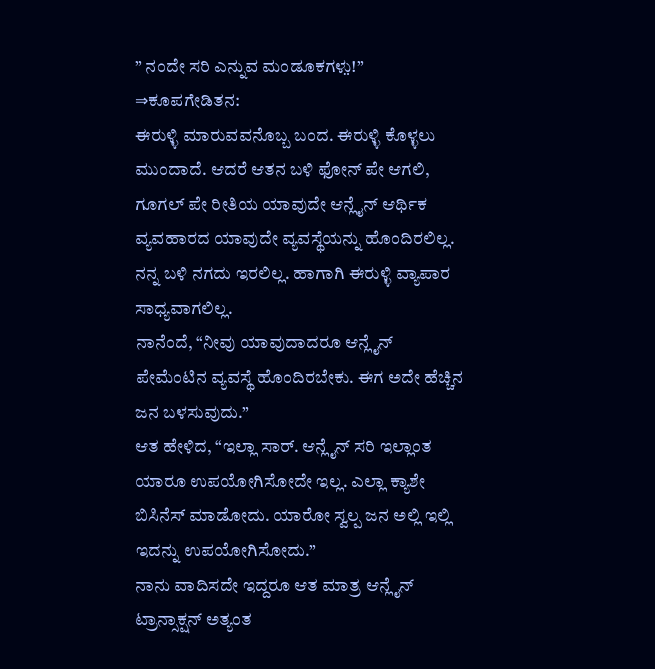” ನಂದೇ ಸರಿ ಎನ್ನುವ ಮಂಡೂಕಗಳು̤!” ⇒ಕೂಪಗೇಡಿತನ:
ಈರುಳ್ಳಿ ಮಾರುವವನೊಬ್ಬ ಬಂದ. ಈರುಳ್ಳಿ ಕೊಳ್ಳಲು ಮುಂದಾದೆ. ಆದರೆ ಆತನ ಬಳಿ ಫೋನ್ ಪೇ ಆಗಲಿ, ಗೂಗಲ್ ಪೇ ರೀತಿಯ ಯಾವುದೇ ಆನ್ಲೈನ್ ಆರ್ಥಿಕ ವ್ಯವಹಾರದ ಯಾವುದೇ ವ್ಯವಸ್ಥೆಯನ್ನು ಹೊಂದಿರಲಿಲ್ಲ. ನನ್ನ ಬಳಿ ನಗದು ಇರಲಿಲ್ಲ. ಹಾಗಾಗಿ ಈರುಳ್ಳಿ ವ್ಯಾಪಾರ ಸಾಧ್ಯವಾಗಲಿಲ್ಲ.
ನಾನೆಂದೆ, “ನೀವು ಯಾವುದಾದರೂ ಆನ್ಲೈನ್ ಪೇಮೆಂಟಿನ ವ್ಯವಸ್ಥೆ ಹೊಂದಿರಬೇಕು. ಈಗ ಅದೇ ಹೆಚ್ಚಿನ ಜನ ಬಳಸುವುದು.”
ಆತ ಹೇಳಿದ, “ಇಲ್ಲಾ ಸಾರ್. ಆನ್ಲೈನ್ ಸರಿ ಇಲ್ಲಾಂತ ಯಾರೂ ಉಪಯೋಗಿಸೋದೇ ಇಲ್ಲ. ಎಲ್ಲಾ ಕ್ಯಾಶೇ ಬಿಸಿನೆಸ್ ಮಾಡೋದು. ಯಾರೋ ಸ್ವಲ್ಪ ಜನ ಅಲ್ಲಿ ಇಲ್ಲಿ ಇದನ್ನು ಉಪಯೋಗಿಸೋದು.”
ನಾನು ವಾದಿಸದೇ ಇದ್ದರೂ ಆತ ಮಾತ್ರ ಆನ್ಲೈನ್ ಟ್ರಾನ್ಸಾಕ್ಷನ್ ಅತ್ಯಂತ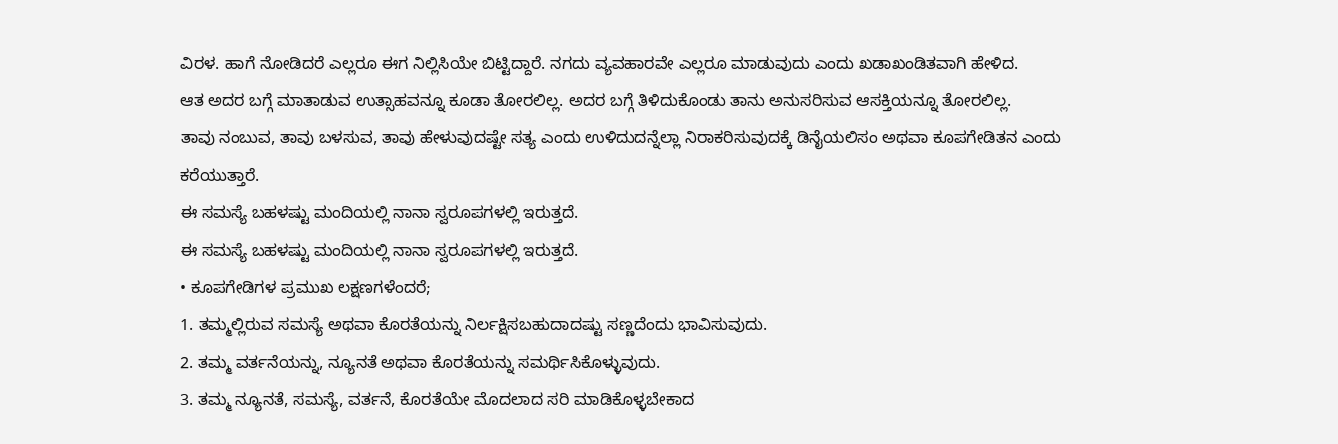ವಿರಳ. ಹಾಗೆ ನೋಡಿದರೆ ಎಲ್ಲರೂ ಈಗ ನಿಲ್ಲಿಸಿಯೇ ಬಿಟ್ಟಿದ್ದಾರೆ. ನಗದು ವ್ಯವಹಾರವೇ ಎಲ್ಲರೂ ಮಾಡುವುದು ಎಂದು ಖಡಾಖಂಡಿತವಾಗಿ ಹೇಳಿದ.
ಆತ ಅದರ ಬಗ್ಗೆ ಮಾತಾಡುವ ಉತ್ಸಾಹವನ್ನೂ ಕೂಡಾ ತೋರಲಿಲ್ಲ. ಅದರ ಬಗ್ಗೆ ತಿಳಿದುಕೊಂಡು ತಾನು ಅನುಸರಿಸುವ ಆಸಕ್ತಿಯನ್ನೂ ತೋರಲಿಲ್ಲ.
ತಾವು ನಂಬುವ, ತಾವು ಬಳಸುವ, ತಾವು ಹೇಳುವುದಷ್ಟೇ ಸತ್ಯ ಎಂದು ಉಳಿದುದನ್ನೆಲ್ಲಾ ನಿರಾಕರಿಸುವುದಕ್ಕೆ ಡಿನೈಯಲಿಸಂ ಅಥವಾ ಕೂಪಗೇಡಿತನ ಎಂದು ಕರೆಯುತ್ತಾರೆ.
ಈ ಸಮಸ್ಯೆ ಬಹಳಷ್ಟು ಮಂದಿಯಲ್ಲಿ ನಾನಾ ಸ್ವರೂಪಗಳಲ್ಲಿ ಇರುತ್ತದೆ.
ಈ ಸಮಸ್ಯೆ ಬಹಳಷ್ಟು ಮಂದಿಯಲ್ಲಿ ನಾನಾ ಸ್ವರೂಪಗಳಲ್ಲಿ ಇರುತ್ತದೆ.
• ಕೂಪಗೇಡಿಗಳ ಪ್ರಮುಖ ಲಕ್ಷಣಗಳೆಂದರೆ;
1. ತಮ್ಮಲ್ಲಿರುವ ಸಮಸ್ಯೆ ಅಥವಾ ಕೊರತೆಯನ್ನು ನಿರ್ಲಕ್ಷಿಸಬಹುದಾದಷ್ಟು ಸಣ್ಣದೆಂದು ಭಾವಿಸುವುದು.
2. ತಮ್ಮ ವರ್ತನೆಯನ್ನು, ನ್ಯೂನತೆ ಅಥವಾ ಕೊರತೆಯನ್ನು ಸಮರ್ಥಿಸಿಕೊಳ್ಳುವುದು.
3. ತಮ್ಮ ನ್ಯೂನತೆ, ಸಮಸ್ಯೆ, ವರ್ತನೆ, ಕೊರತೆಯೇ ಮೊದಲಾದ ಸರಿ ಮಾಡಿಕೊಳ್ಳಬೇಕಾದ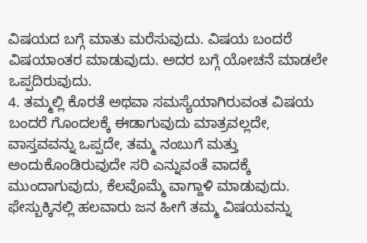ವಿಷಯದ ಬಗ್ಗೆ ಮಾತು ಮರೆಸುವುದು. ವಿಷಯ ಬಂದರೆ ವಿಷಯಾಂತರ ಮಾಡುವುದು. ಅದರ ಬಗ್ಗೆ ಯೋಚನೆ ಮಾಡಲೇ ಒಪ್ಪದಿರುವುದು.
4. ತಮ್ಮಲ್ಲಿ ಕೊರತೆ ಅಥವಾ ಸಮಸ್ಯೆಯಾಗಿರುವಂತ ವಿಷಯ ಬಂದರೆ ಗೊಂದಲಕ್ಕೆ ಈಡಾಗುವುದು ಮಾತ್ರವಲ್ಲದೇ, ವಾಸ್ತವವನ್ನು ಒಪ್ಪದೇ, ತಮ್ಮ ನಂಬುಗೆ ಮತ್ತು ಅಂದುಕೊಂಡಿರುವುದೇ ಸರಿ ಎನ್ನುವಂತೆ ವಾದಕ್ಕೆ ಮುಂದಾಗುವುದು, ಕೆಲವೊಮ್ಮೆ ವಾಗ್ದಾಳಿ ಮಾಡುವುದು.
ಫೇಸ್ಬುಕ್ಕಿನಲ್ಲಿ ಹಲವಾರು ಜನ ಹೀಗೆ ತಮ್ಮ ವಿಷಯವನ್ನು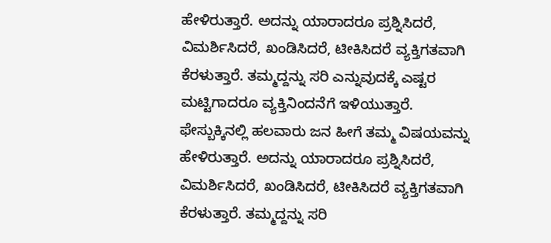ಹೇಳಿರುತ್ತಾರೆ. ಅದನ್ನು ಯಾರಾದರೂ ಪ್ರಶ್ನಿಸಿದರೆ, ವಿಮರ್ಶಿಸಿದರೆ, ಖಂಡಿಸಿದರೆ, ಟೀಕಿಸಿದರೆ ವ್ಯಕ್ತಿಗತವಾಗಿ ಕೆರಳುತ್ತಾರೆ. ತಮ್ಮದ್ದನ್ನು ಸರಿ ಎನ್ನುವುದಕ್ಕೆ ಎಷ್ಟರ ಮಟ್ಟಿಗಾದರೂ ವ್ಯಕ್ತಿನಿಂದನೆಗೆ ಇಳಿಯುತ್ತಾರೆ.
ಫೇಸ್ಬುಕ್ಕಿನಲ್ಲಿ ಹಲವಾರು ಜನ ಹೀಗೆ ತಮ್ಮ ವಿಷಯವನ್ನು ಹೇಳಿರುತ್ತಾರೆ. ಅದನ್ನು ಯಾರಾದರೂ ಪ್ರಶ್ನಿಸಿದರೆ, ವಿಮರ್ಶಿಸಿದರೆ, ಖಂಡಿಸಿದರೆ, ಟೀಕಿಸಿದರೆ ವ್ಯಕ್ತಿಗತವಾಗಿ ಕೆರಳುತ್ತಾರೆ. ತಮ್ಮದ್ದನ್ನು ಸರಿ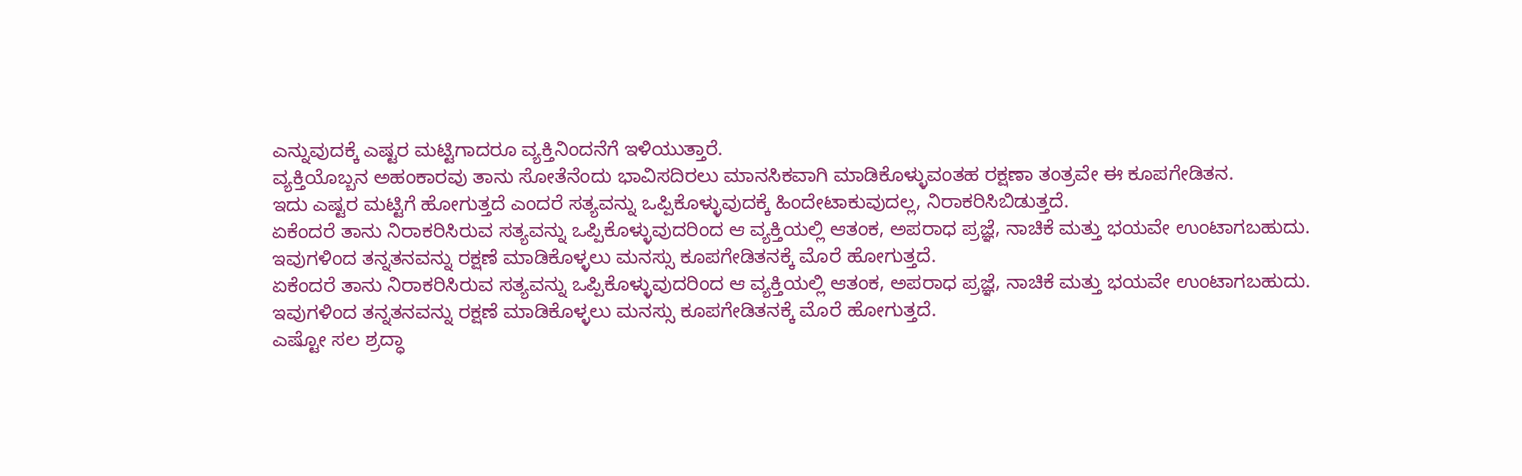ಎನ್ನುವುದಕ್ಕೆ ಎಷ್ಟರ ಮಟ್ಟಿಗಾದರೂ ವ್ಯಕ್ತಿನಿಂದನೆಗೆ ಇಳಿಯುತ್ತಾರೆ.
ವ್ಯಕ್ತಿಯೊಬ್ಬನ ಅಹಂಕಾರವು ತಾನು ಸೋತೆನೆಂದು ಭಾವಿಸದಿರಲು ಮಾನಸಿಕವಾಗಿ ಮಾಡಿಕೊಳ್ಳುವಂತಹ ರಕ್ಷಣಾ ತಂತ್ರವೇ ಈ ಕೂಪಗೇಡಿತನ.
ಇದು ಎಷ್ಟರ ಮಟ್ಟಿಗೆ ಹೋಗುತ್ತದೆ ಎಂದರೆ ಸತ್ಯವನ್ನು ಒಪ್ಪಿಕೊಳ್ಳುವುದಕ್ಕೆ ಹಿಂದೇಟಾಕುವುದಲ್ಲ, ನಿರಾಕರಿಸಿಬಿಡುತ್ತದೆ.
ಏಕೆಂದರೆ ತಾನು ನಿರಾಕರಿಸಿರುವ ಸತ್ಯವನ್ನು ಒಪ್ಪಿಕೊಳ್ಳುವುದರಿಂದ ಆ ವ್ಯಕ್ತಿಯಲ್ಲಿ ಆತಂಕ, ಅಪರಾಧ ಪ್ರಜ್ಞೆ, ನಾಚಿಕೆ ಮತ್ತು ಭಯವೇ ಉಂಟಾಗಬಹುದು. ಇವುಗಳಿಂದ ತನ್ನತನವನ್ನು ರಕ್ಷಣೆ ಮಾಡಿಕೊಳ್ಳಲು ಮನಸ್ಸು ಕೂಪಗೇಡಿತನಕ್ಕೆ ಮೊರೆ ಹೋಗುತ್ತದೆ.
ಏಕೆಂದರೆ ತಾನು ನಿರಾಕರಿಸಿರುವ ಸತ್ಯವನ್ನು ಒಪ್ಪಿಕೊಳ್ಳುವುದರಿಂದ ಆ ವ್ಯಕ್ತಿಯಲ್ಲಿ ಆತಂಕ, ಅಪರಾಧ ಪ್ರಜ್ಞೆ, ನಾಚಿಕೆ ಮತ್ತು ಭಯವೇ ಉಂಟಾಗಬಹುದು. ಇವುಗಳಿಂದ ತನ್ನತನವನ್ನು ರಕ್ಷಣೆ ಮಾಡಿಕೊಳ್ಳಲು ಮನಸ್ಸು ಕೂಪಗೇಡಿತನಕ್ಕೆ ಮೊರೆ ಹೋಗುತ್ತದೆ.
ಎಷ್ಟೋ ಸಲ ಶ್ರದ್ಧಾ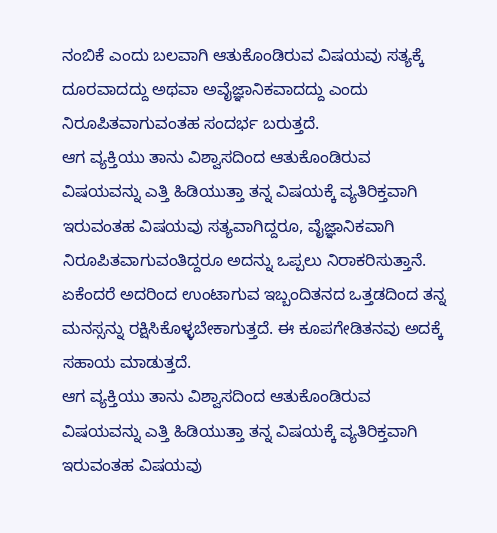ನಂಬಿಕೆ ಎಂದು ಬಲವಾಗಿ ಆತುಕೊಂಡಿರುವ ವಿಷಯವು ಸತ್ಯಕ್ಕೆ ದೂರವಾದದ್ದು ಅಥವಾ ಅವೈಜ್ಞಾನಿಕವಾದದ್ದು ಎಂದು ನಿರೂಪಿತವಾಗುವಂತಹ ಸಂದರ್ಭ ಬರುತ್ತದೆ.
ಆಗ ವ್ಯಕ್ತಿಯು ತಾನು ವಿಶ್ವಾಸದಿಂದ ಆತುಕೊಂಡಿರುವ ವಿಷಯವನ್ನು ಎತ್ತಿ ಹಿಡಿಯುತ್ತಾ ತನ್ನ ವಿಷಯಕ್ಕೆ ವ್ಯತಿರಿಕ್ತವಾಗಿ ಇರುವಂತಹ ವಿಷಯವು ಸತ್ಯವಾಗಿದ್ದರೂ, ವೈಜ್ಞಾನಿಕವಾಗಿ ನಿರೂಪಿತವಾಗುವಂತಿದ್ದರೂ ಅದನ್ನು ಒಪ್ಪಲು ನಿರಾಕರಿಸುತ್ತಾನೆ.
ಏಕೆಂದರೆ ಅದರಿಂದ ಉಂಟಾಗುವ ಇಬ್ಬಂದಿತನದ ಒತ್ತಡದಿಂದ ತನ್ನ ಮನಸ್ಸನ್ನು ರಕ್ಷಿಸಿಕೊಳ್ಳಬೇಕಾಗುತ್ತದೆ. ಈ ಕೂಪಗೇಡಿತನವು ಅದಕ್ಕೆ ಸಹಾಯ ಮಾಡುತ್ತದೆ.
ಆಗ ವ್ಯಕ್ತಿಯು ತಾನು ವಿಶ್ವಾಸದಿಂದ ಆತುಕೊಂಡಿರುವ ವಿಷಯವನ್ನು ಎತ್ತಿ ಹಿಡಿಯುತ್ತಾ ತನ್ನ ವಿಷಯಕ್ಕೆ ವ್ಯತಿರಿಕ್ತವಾಗಿ ಇರುವಂತಹ ವಿಷಯವು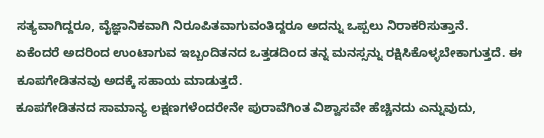ಸತ್ಯವಾಗಿದ್ದರೂ, ವೈಜ್ಞಾನಿಕವಾಗಿ ನಿರೂಪಿತವಾಗುವಂತಿದ್ದರೂ ಅದನ್ನು ಒಪ್ಪಲು ನಿರಾಕರಿಸುತ್ತಾನೆ.
ಏಕೆಂದರೆ ಅದರಿಂದ ಉಂಟಾಗುವ ಇಬ್ಬಂದಿತನದ ಒತ್ತಡದಿಂದ ತನ್ನ ಮನಸ್ಸನ್ನು ರಕ್ಷಿಸಿಕೊಳ್ಳಬೇಕಾಗುತ್ತದೆ. ಈ ಕೂಪಗೇಡಿತನವು ಅದಕ್ಕೆ ಸಹಾಯ ಮಾಡುತ್ತದೆ.
ಕೂಪಗೇಡಿತನದ ಸಾಮಾನ್ಯ ಲಕ್ಷಣಗಳೆಂದರೇನೇ ಪುರಾವೆಗಿಂತ ವಿಶ್ವಾಸವೇ ಹೆಚ್ಚಿನದು ಎನ್ನುವುದು,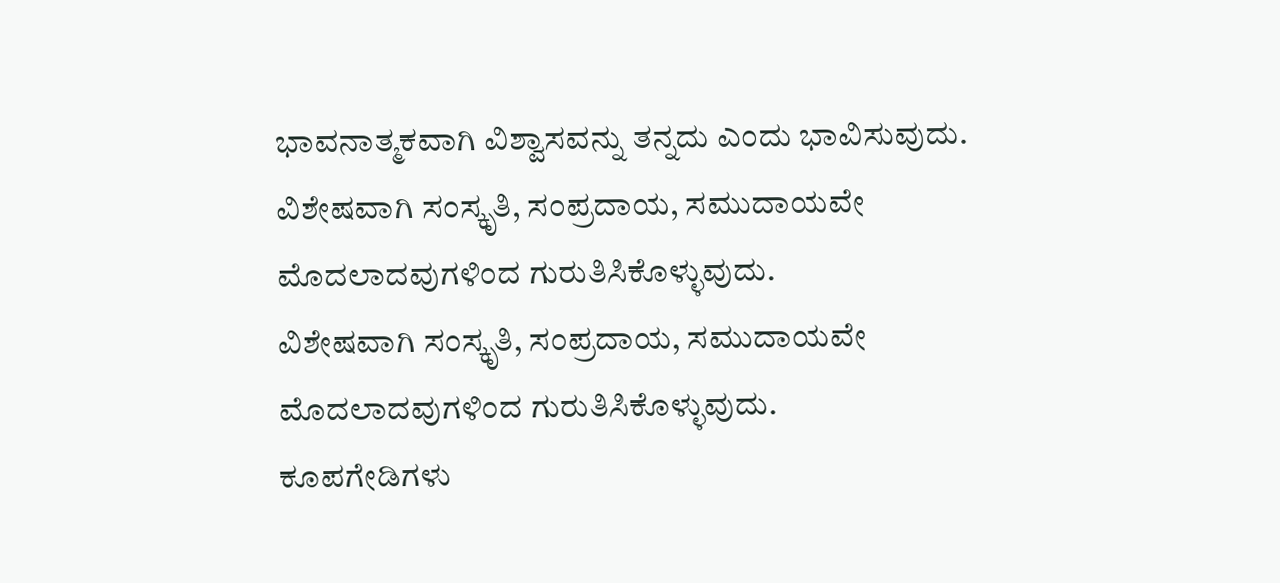ಭಾವನಾತ್ಮಕವಾಗಿ ವಿಶ್ವಾಸವನ್ನು ತನ್ನದು ಎಂದು ಭಾವಿಸುವುದು.
ವಿಶೇಷವಾಗಿ ಸಂಸ್ಕೃತಿ, ಸಂಪ್ರದಾಯ, ಸಮುದಾಯವೇ ಮೊದಲಾದವುಗಳಿಂದ ಗುರುತಿಸಿಕೊಳ್ಳುವುದು.
ವಿಶೇಷವಾಗಿ ಸಂಸ್ಕೃತಿ, ಸಂಪ್ರದಾಯ, ಸಮುದಾಯವೇ ಮೊದಲಾದವುಗಳಿಂದ ಗುರುತಿಸಿಕೊಳ್ಳುವುದು.
ಕೂಪಗೇಡಿಗಳು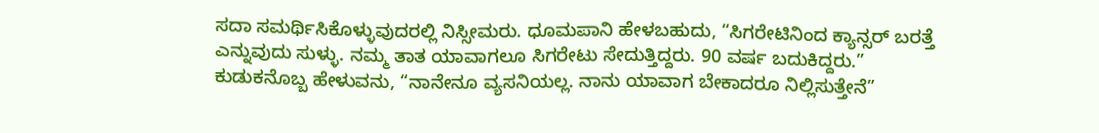ಸದಾ ಸಮರ್ಥಿಸಿಕೊಳ್ಳುವುದರಲ್ಲಿ ನಿಸ್ಸೀಮರು. ಧೂಮಪಾನಿ ಹೇಳಬಹುದು, “ಸಿಗರೇಟಿನಿಂದ ಕ್ಯಾನ್ಸರ್ ಬರತ್ತೆ ಎನ್ನುವುದು ಸುಳ್ಳು. ನಮ್ಮ ತಾತ ಯಾವಾಗಲೂ ಸಿಗರೇಟು ಸೇದುತ್ತಿದ್ದರು. 90 ವರ್ಷ ಬದುಕಿದ್ದರು.”
ಕುಡುಕನೊಬ್ಬ ಹೇಳುವನು, “ನಾನೇನೂ ವ್ಯಸನಿಯಲ್ಲ. ನಾನು ಯಾವಾಗ ಬೇಕಾದರೂ ನಿಲ್ಲಿಸುತ್ತೇನೆ”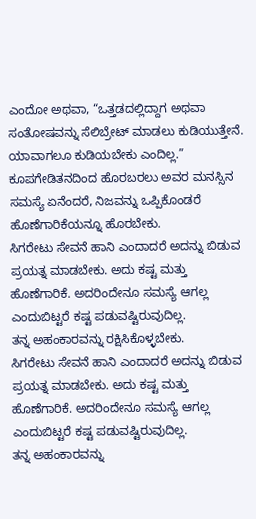ಎಂದೋ ಅಥವಾ, “ಒತ್ತಡದಲ್ಲಿದ್ದಾಗ ಅಥವಾ ಸಂತೋಷವನ್ನು ಸೆಲಿಬ್ರೇಟ್ ಮಾಡಲು ಕುಡಿಯುತ್ತೇನೆ. ಯಾವಾಗಲೂ ಕುಡಿಯಬೇಕು ಎಂದಿಲ್ಲ.”
ಕೂಪಗೇಡಿತನದಿಂದ ಹೊರಬರಲು ಅವರ ಮನಸ್ಸಿನ ಸಮಸ್ಯೆ ಏನೆಂದರೆ, ನಿಜವನ್ನು ಒಪ್ಪಿಕೊಂಡರೆ ಹೊಣೆಗಾರಿಕೆಯನ್ನೂ ಹೊರಬೇಕು.
ಸಿಗರೇಟು ಸೇವನೆ ಹಾನಿ ಎಂದಾದರೆ ಅದನ್ನು ಬಿಡುವ ಪ್ರಯತ್ನ ಮಾಡಬೇಕು. ಅದು ಕಷ್ಟ ಮತ್ತು ಹೊಣೆಗಾರಿಕೆ. ಅದರಿಂದೇನೂ ಸಮಸ್ಯೆ ಆಗಲ್ಲ ಎಂದುಬಿಟ್ಟರೆ ಕಷ್ಟ ಪಡುವಷ್ಟಿರುವುದಿಲ್ಲ.
ತನ್ನ ಅಹಂಕಾರವನ್ನು ರಕ್ಷಿಸಿಕೊಳ್ಳಬೇಕು.
ಸಿಗರೇಟು ಸೇವನೆ ಹಾನಿ ಎಂದಾದರೆ ಅದನ್ನು ಬಿಡುವ ಪ್ರಯತ್ನ ಮಾಡಬೇಕು. ಅದು ಕಷ್ಟ ಮತ್ತು ಹೊಣೆಗಾರಿಕೆ. ಅದರಿಂದೇನೂ ಸಮಸ್ಯೆ ಆಗಲ್ಲ ಎಂದುಬಿಟ್ಟರೆ ಕಷ್ಟ ಪಡುವಷ್ಟಿರುವುದಿಲ್ಲ.
ತನ್ನ ಅಹಂಕಾರವನ್ನು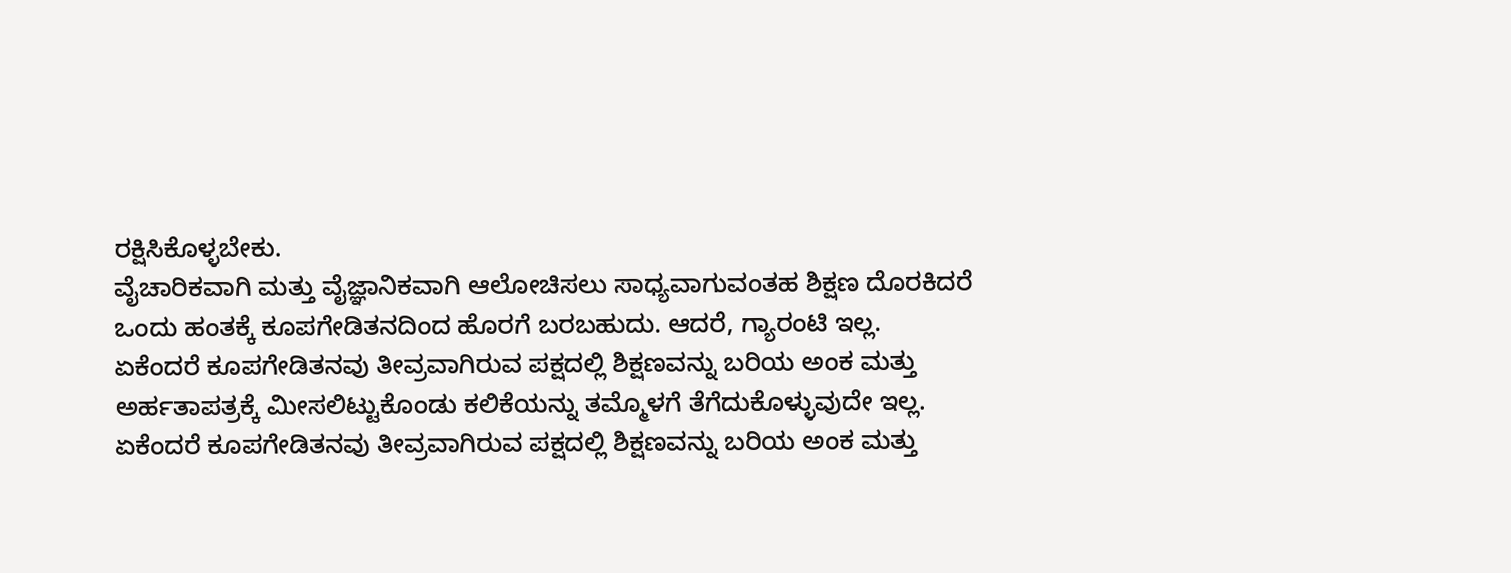ರಕ್ಷಿಸಿಕೊಳ್ಳಬೇಕು.
ವೈಚಾರಿಕವಾಗಿ ಮತ್ತು ವೈಜ್ಞಾನಿಕವಾಗಿ ಆಲೋಚಿಸಲು ಸಾಧ್ಯವಾಗುವಂತಹ ಶಿಕ್ಷಣ ದೊರಕಿದರೆ ಒಂದು ಹಂತಕ್ಕೆ ಕೂಪಗೇಡಿತನದಿಂದ ಹೊರಗೆ ಬರಬಹುದು. ಆದರೆ, ಗ್ಯಾರಂಟಿ ಇಲ್ಲ.
ಏಕೆಂದರೆ ಕೂಪಗೇಡಿತನವು ತೀವ್ರವಾಗಿರುವ ಪಕ್ಷದಲ್ಲಿ ಶಿಕ್ಷಣವನ್ನು ಬರಿಯ ಅಂಕ ಮತ್ತು ಅರ್ಹತಾಪತ್ರಕ್ಕೆ ಮೀಸಲಿಟ್ಟುಕೊಂಡು ಕಲಿಕೆಯನ್ನು ತಮ್ಮೊಳಗೆ ತೆಗೆದುಕೊಳ್ಳುವುದೇ ಇಲ್ಲ.
ಏಕೆಂದರೆ ಕೂಪಗೇಡಿತನವು ತೀವ್ರವಾಗಿರುವ ಪಕ್ಷದಲ್ಲಿ ಶಿಕ್ಷಣವನ್ನು ಬರಿಯ ಅಂಕ ಮತ್ತು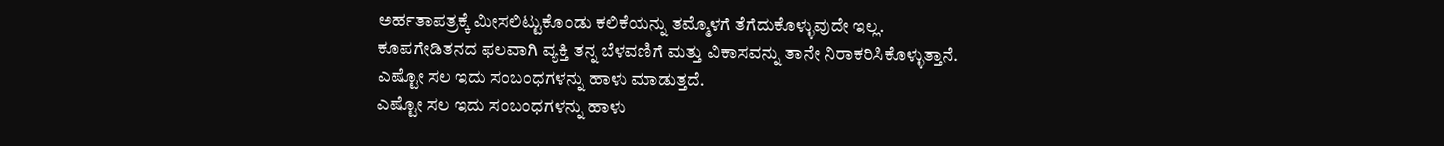ಅರ್ಹತಾಪತ್ರಕ್ಕೆ ಮೀಸಲಿಟ್ಟುಕೊಂಡು ಕಲಿಕೆಯನ್ನು ತಮ್ಮೊಳಗೆ ತೆಗೆದುಕೊಳ್ಳುವುದೇ ಇಲ್ಲ.
ಕೂಪಗೇಡಿತನದ ಫಲವಾಗಿ ವ್ಯಕ್ತಿ ತನ್ನ ಬೆಳವಣಿಗೆ ಮತ್ತು ವಿಕಾಸವನ್ನು ತಾನೇ ನಿರಾಕರಿಸಿಕೊಳ್ಳುತ್ತಾನೆ.
ಎಷ್ಟೋ ಸಲ ಇದು ಸಂಬಂಧಗಳನ್ನು ಹಾಳು ಮಾಡುತ್ತದೆ.
ಎಷ್ಟೋ ಸಲ ಇದು ಸಂಬಂಧಗಳನ್ನು ಹಾಳು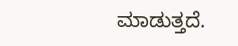ಮಾಡುತ್ತದೆ.